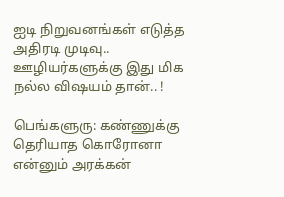ஐடி நிறுவனங்கள் எடுத்த அதிரடி முடிவு.. ஊழியர்களுக்கு இது மிக நல்ல விஷயம் தான்.. !

பெங்களுரு: கண்ணுக்கு தெரியாத கொரோனா என்னும் அரக்கன்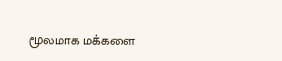மூலமாக மக்களை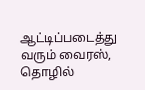ஆட்டிப்படைத்து வரும் வைரஸ், தொழில்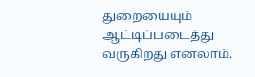துறையையும் ஆட்டிப்படைத்து வருகிறது எனலாம்.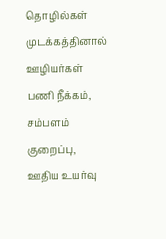தொழில்கள் முடக்கத்தினால் ஊழியர்கள் பணி நீக்கம், சம்பளம் குறைப்பு, ஊதிய உயர்வு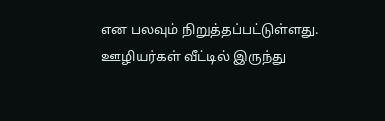என பலவும் நிறுத்தப்பட்டுள்ளது. ஊழியர்கள் வீட்டில் இருந்து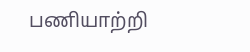பணியாற்றி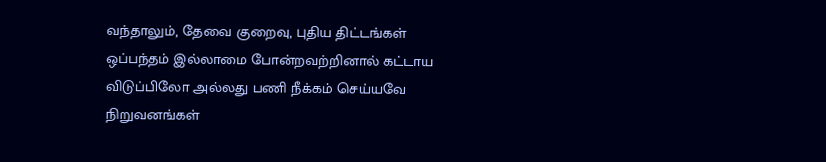வந்தாலும், தேவை குறைவு, புதிய திட்டங்கள் ஒப்பந்தம் இல்லாமை போன்றவற்றினால் கட்டாய விடுப்பிலோ அல்லது பணி நீக்கம் செய்யவே நிறுவனங்கள்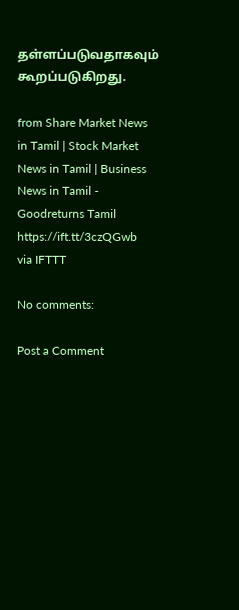தள்ளப்படுவதாகவும் கூறப்படுகிறது.

from Share Market News in Tamil | Stock Market News in Tamil | Business News in Tamil - Goodreturns Tamil https://ift.tt/3czQGwb
via IFTTT

No comments:

Post a Comment